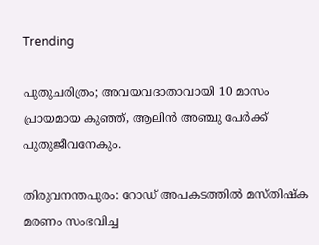Trending

പുതുചരിത്രം; അവയവദാതാവായി 10 മാസം പ്രായമായ കുഞ്ഞ്, ആലിൻ അഞ്ചു പേർക്ക് പുതുജീവനേകും.

തിരുവനന്തപുരം: റോഡ് അപകടത്തിൽ മസ്തിഷ്‌ക മരണം സംഭവിച്ച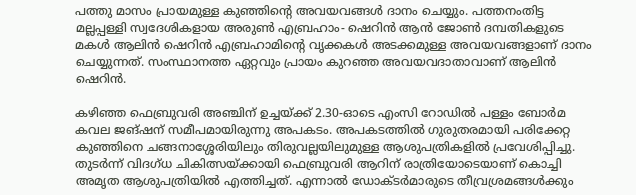പത്തു മാസം പ്രായമുള്ള കുഞ്ഞിന്റെ അവയവങ്ങൾ ദാനം ചെയ്യും. പത്തനംതിട്ട മല്ലപ്പള്ളി സ്വദേശികളായ അരുൺ എബ്രഹാം- ഷെറിൻ ആൻ ജോൺ ദമ്പതികളുടെ മകൾ ആലിൻ ഷെറിൻ എബ്രഹാമിന്റെ വൃക്കകൾ അടക്കമുള്ള അവയവങ്ങളാണ് ദാനം ചെയ്യുന്നത്. സംസ്ഥാനത്ത ഏറ്റവും പ്രായം കുറഞ്ഞ അവയവദാതാവാണ് ആലിൻ ഷെറിൻ.

കഴിഞ്ഞ ഫെബ്രുവരി അഞ്ചിന് ഉച്ചയ്ക്ക് 2.30-ഓടെ എംസി റോഡിൽ പള്ളം ബോർമ കവല ജങ്ഷന് സമീപമായിരുന്നു അപകടം. അപകടത്തിൽ ഗുരുതരമായി പരിക്കേറ്റ കുഞ്ഞിനെ ചങ്ങനാശ്ശേരിയിലും തിരുവല്ലയിലുമുള്ള ആശുപത്രികളിൽ പ്രവേശിപ്പിച്ചു. തുടർന്ന് വിദഗ്ധ ചികിത്സയ്ക്കായി ഫെബ്രുവരി ആറിന് രാത്രിയോടെയാണ് കൊച്ചി അമൃത ആശുപത്രിയിൽ എത്തിച്ചത്. എന്നാൽ ഡോക്ടർമാരുടെ തീവ്രശ്രമങ്ങൾക്കും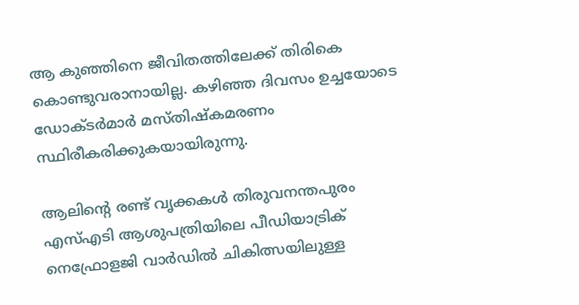ആ കുഞ്ഞിനെ ജീവിതത്തിലേക്ക് തിരികെ കൊണ്ടുവരാനായില്ല. കഴിഞ്ഞ ദിവസം ഉച്ചയോടെ ഡോക്ടർമാർ മസ്‌തിഷ്കമരണം സ്ഥിരീകരിക്കുകയായിരുന്നു.

ആലിന്‍റെ രണ്ട് വൃക്കകൾ തിരുവനന്തപുരം എസ്എടി ആശുപത്രിയിലെ പീഡിയാട്രിക് നെഫ്രോളജി വാർഡിൽ ചികിത്സയിലുള്ള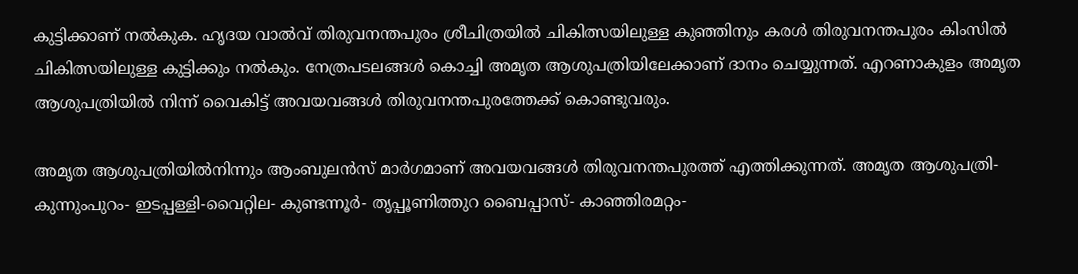കുട്ടിക്കാണ് നൽകുക. ഹൃദയ വാൽവ് തിരുവനന്തപുരം ശ്രീചിത്രയിൽ ചികിത്സയിലുള്ള കുഞ്ഞിനും കരൾ തിരുവനന്തപുരം കിംസിൽ ചികിത്സയിലുള്ള കുട്ടിക്കും നൽകും. നേത്രപടലങ്ങൾ കൊച്ചി അമൃത ആശുപത്രിയിലേക്കാണ് ദാനം ചെയ്യുന്നത്. എറണാകുളം അമൃത ആശുപത്രിയിൽ നിന്ന് വൈകിട്ട് അവയവങ്ങൾ തിരുവനന്തപുരത്തേക്ക് കൊണ്ടുവരും.

അമൃത ആശുപത്രിയിൽനിന്നും ആംബുലൻസ് മാർഗമാണ് അവയവങ്ങൾ തിരുവനന്തപുരത്ത് എത്തിക്കുന്നത്. അമൃത ആശുപത്രി- കുന്നുംപുറം- ഇടപ്പള്ളി-വൈറ്റില- കുണ്ടന്നൂർ- തൃപ്പൂണിത്തുറ ബൈപ്പാസ്- കാഞ്ഞിരമറ്റം-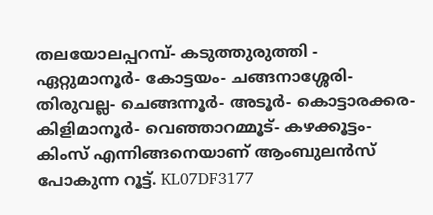തലയോലപ്പറമ്പ്- കടുത്തുരുത്തി - ഏറ്റുമാനൂർ- കോട്ടയം- ചങ്ങനാശ്ശേരി- തിരുവല്ല- ചെങ്ങന്നൂർ- അടൂർ- കൊട്ടാരക്കര- കിളിമാനൂർ- വെഞ്ഞാറമ്മൂട്- കഴക്കൂട്ടം- കിംസ് എന്നിങ്ങനെയാണ് ആംബുലൻസ് പോകുന്ന റൂട്ട്. KL07DF3177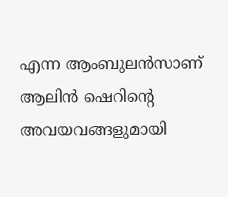എന്ന ആംബുലൻസാണ് ആലിൻ ഷെറിന്റെ അവയവങ്ങളുമായി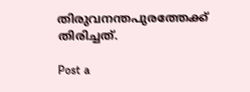തിരുവനന്തപുരത്തേക്ക് തിരിച്ചത്.

Post a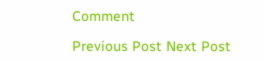Comment

Previous Post Next Post